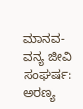ಮಾನವ-ವನ್ಯ ಜೀವಿ ಸಂಘರ್ಷ: ಅರಣ್ಯ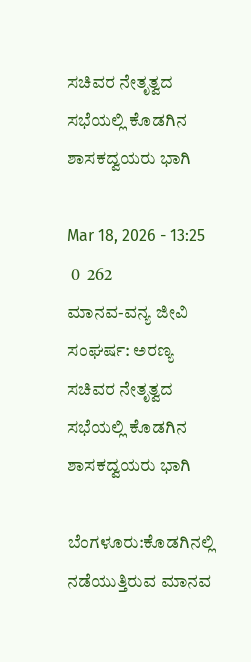ಸಚಿವರ ನೇತೃತ್ವದ ಸಭೆಯಲ್ಲಿ ಕೊಡಗಿನ ಶಾಸಕದ್ವಯರು ಭಾಗಿ

Mar 18, 2026 - 13:25
 0  262
ಮಾನವ-ವನ್ಯ ಜೀವಿ ಸಂಘರ್ಷ: ಅರಣ್ಯ ಸಚಿವರ ನೇತೃತ್ವದ ಸಭೆಯಲ್ಲಿ ಕೊಡಗಿನ ಶಾಸಕದ್ವಯರು ಭಾಗಿ

ಬೆಂಗಳೂರು:ಕೊಡಗಿನಲ್ಲಿ ನಡೆಯುತ್ತಿರುವ ಮಾನವ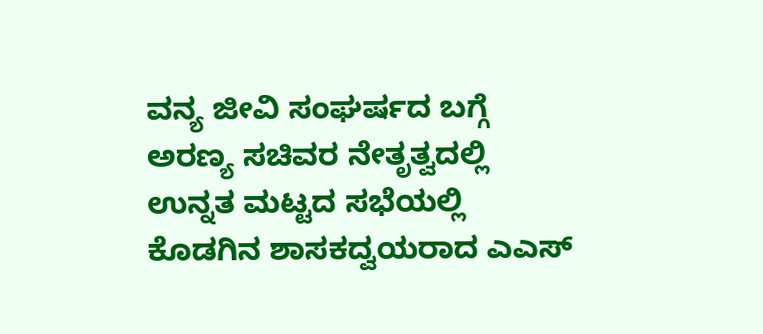ವನ್ಯ ಜೀವಿ ಸಂಘರ್ಷದ ಬಗ್ಗೆ ಅರಣ್ಯ ಸಚಿವರ ನೇತೃತ್ವದಲ್ಲಿ ಉನ್ನತ ಮಟ್ಟದ ಸಭೆಯಲ್ಲಿ ಕೊಡಗಿನ ಶಾಸಕದ್ವಯರಾದ ಎಎಸ್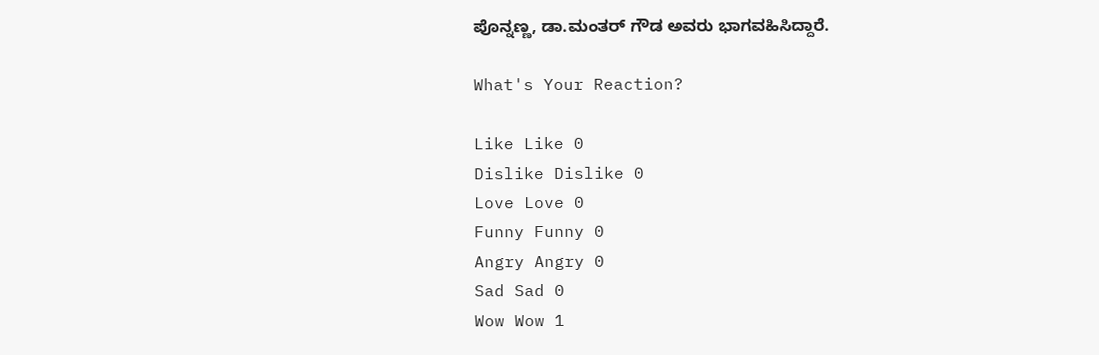ಪೊನ್ನಣ್ಣ, ಡಾ.ಮಂತರ್ ಗೌಡ ಅವರು ಭಾಗವಹಿಸಿದ್ದಾರೆ.

What's Your Reaction?

Like Like 0
Dislike Dislike 0
Love Love 0
Funny Funny 0
Angry Angry 0
Sad Sad 0
Wow Wow 1